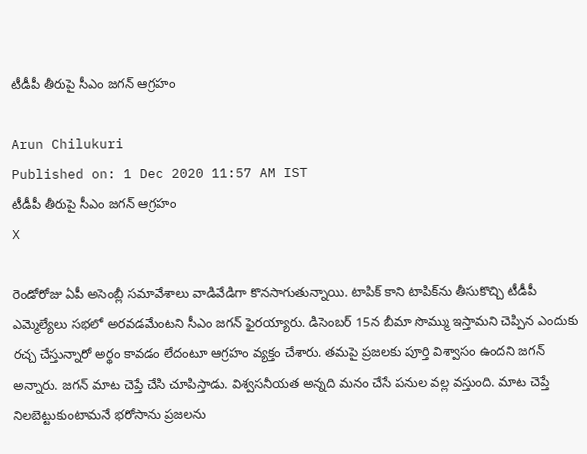టీడీపీ తీరుపై సీఎం జగన్‌ ఆగ్రహం

Arun Chilukuri
Published on: 1 Dec 2020 11:57 AM IST
టీడీపీ తీరుపై సీఎం జగన్‌ ఆగ్రహం
X

రెండోరోజు ఏపీ అసెంబ్లీ సమావేశాలు వాడివేడిగా కొనసాగుతున్నాయి. టాపిక్‌ కాని టాపిక్‌ను తీసుకొచ్చి టీడీపీ ఎమ్మెల్యేలు సభలో అరవడమేంటని సీఎం జగన్‌ ఫైరయ్యారు. డిసెంబర్‌ 15న బీమా సొమ్ము ఇస్తామని చెప్పిన ఎందుకు రచ్చ చేస్తున్నారో అర్థం కావడం లేదంటూ ఆగ్రహం వ్యక్తం చేశారు. తమపై ప్రజలకు పూర్తి విశ్వాసం ఉందని జగన్‌ అన్నారు. జగన్‌ మాట చెప్తే చేసి చూపిస్తాడు. విశ్వసనీయత అన్నది మనం చేసే పనుల వల్ల వస్తుంది. మాట చెప్తే నిలబెట్టుకుంటామనే భరోసాను ప్రజలను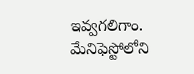ఇవ్వగలిగాం. మేనిఫెస్టోలోని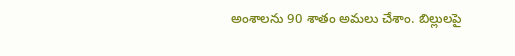అంశాలను 90 శాతం అమలు చేశాం. బిల్లులపై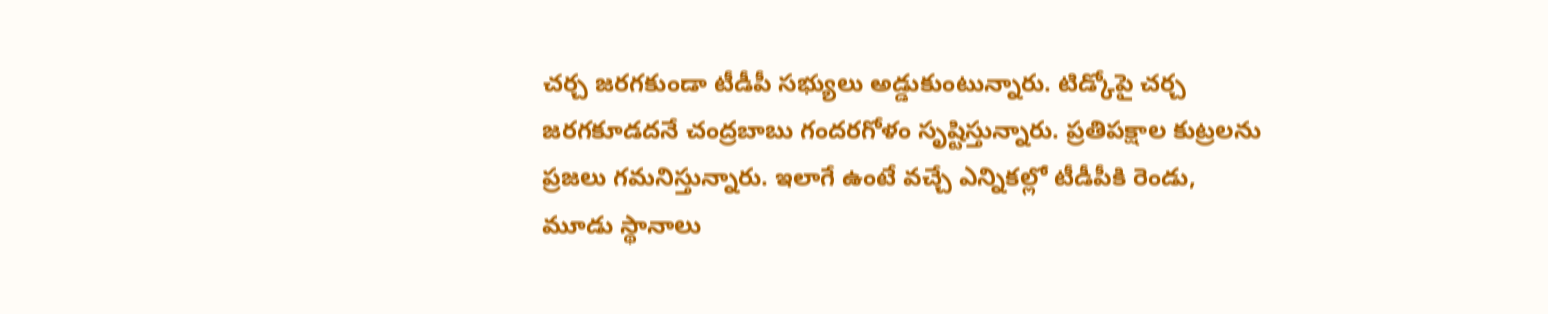చర్చ జరగకుండా టీడీపీ సభ్యులు అడ్డుకుంటున్నారు. టిడ్కోపై చర్చ జరగకూడదనే చంద్రబాబు గందరగోళం సృష్టిస్తున్నారు. ప్రతిపక్షాల కుట్రలను ప్రజలు గమనిస్తున్నారు. ఇలాగే ఉంటే వచ్చే ఎన్నికల్లో టీడీపీకి రెండు, మూడు స్థానాలు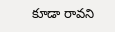కూడా రావని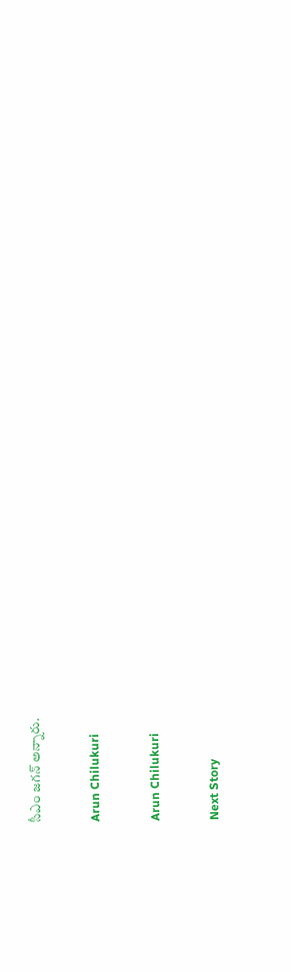సీఎం జగన్‌ అన్నారు.

Arun Chilukuri

Arun Chilukuri

Next Story